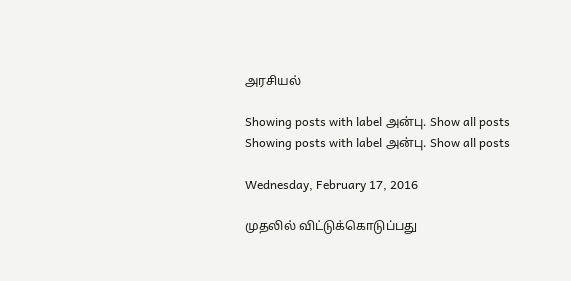அரசியல்

Showing posts with label அன்பு. Show all posts
Showing posts with label அன்பு. Show all posts

Wednesday, February 17, 2016

முதலில் விட்டுக்கொடுப்பது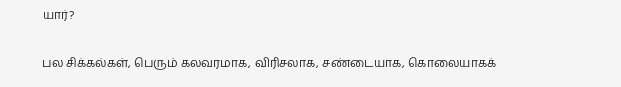யார்?


பல சிக்கல்கள், பெரும் கலவரமாக, விரிசலாக, சண்டையாக, கொலையாகக்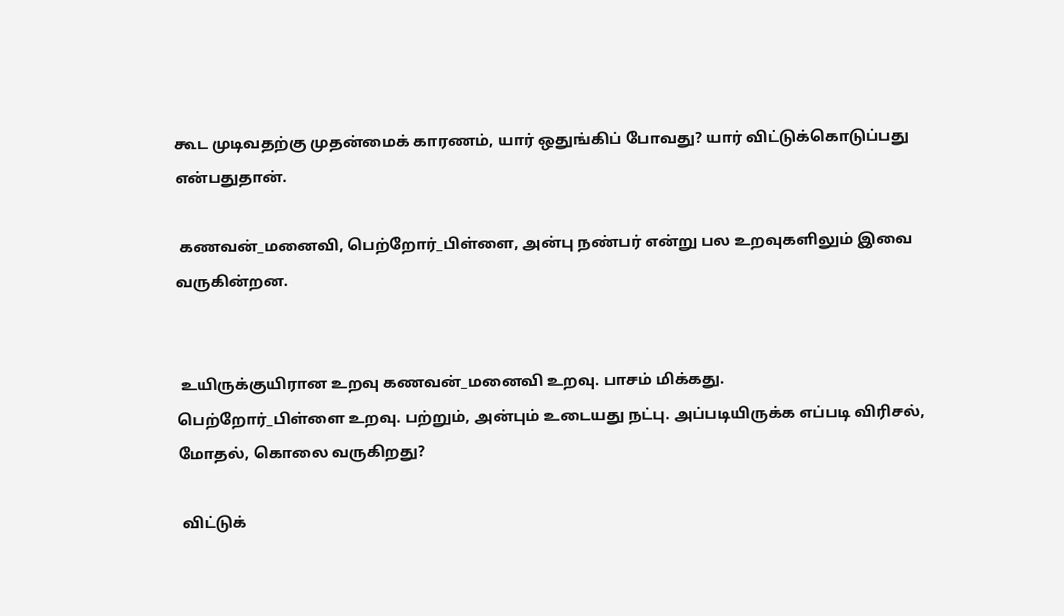கூட முடிவதற்கு முதன்மைக் காரணம், யார் ஒதுங்கிப் போவது? யார் விட்டுக்கொடுப்பது என்பதுதான்.

 கணவன்_மனைவி, பெற்றோர்_பிள்ளை, அன்பு நண்பர் என்று பல உறவுகளிலும் இவை வருகின்றன.


 உயிருக்குயிரான உறவு கணவன்_மனைவி உறவு. பாசம் மிக்கது.
பெற்றோர்_பிள்ளை உறவு. பற்றும், அன்பும் உடையது நட்பு. அப்படியிருக்க எப்படி விரிசல், மோதல், கொலை வருகிறது?

 விட்டுக்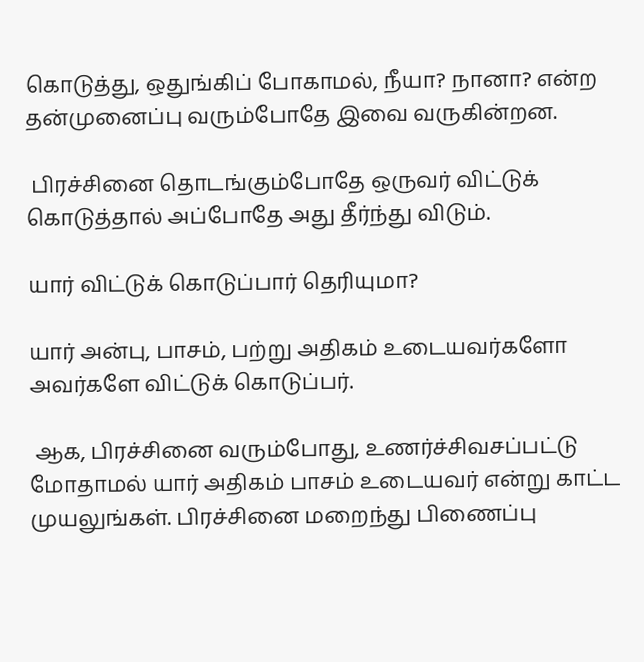கொடுத்து, ஒதுங்கிப் போகாமல், நீயா? நானா? என்ற தன்முனைப்பு வரும்போதே இவை வருகின்றன.

 பிரச்சினை தொடங்கும்போதே ஒருவர் விட்டுக் கொடுத்தால் அப்போதே அது தீர்ந்து விடும்.

யார் விட்டுக் கொடுப்பார் தெரியுமா?

யார் அன்பு, பாசம், பற்று அதிகம் உடையவர்களோ அவர்களே விட்டுக் கொடுப்பர்.

 ஆக, பிரச்சினை வரும்போது, உணர்ச்சிவசப்பட்டு மோதாமல் யார் அதிகம் பாசம் உடையவர் என்று காட்ட முயலுங்கள். பிரச்சினை மறைந்து பிணைப்பு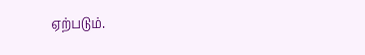ஏற்படும்.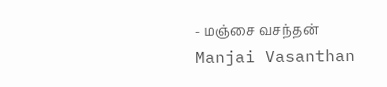- மஞ்சை வசந்தன் Manjai Vasanthan